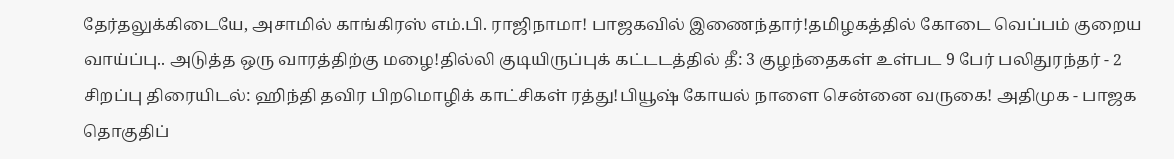தேர்தலுக்கிடையே, அசாமில் காங்கிரஸ் எம்.பி. ராஜிநாமா! பாஜகவில் இணைந்தார்!தமிழகத்தில் கோடை வெப்பம் குறைய வாய்ப்பு.. அடுத்த ஒரு வாரத்திற்கு மழை!தில்லி குடியிருப்புக் கட்டடத்தில் தீ: 3 குழந்தைகள் உள்பட 9 பேர் பலிதுரந்தர் - 2 சிறப்பு திரையிடல்: ஹிந்தி தவிர பிறமொழிக் காட்சிகள் ரத்து!பியூஷ் கோயல் நாளை சென்னை வருகை! அதிமுக - பாஜக தொகுதிப்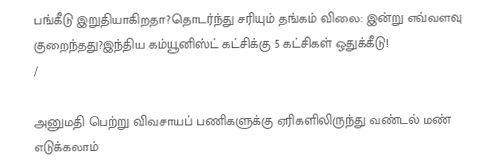பங்கீடு இறுதியாகிறதா?தொடர்ந்து சரியும் தங்கம் விலை: இன்று எவ்வளவு குறைந்தது?இந்திய கம்யூனிஸ்ட் கட்சிக்கு 5 கட்சிகள் ஒதுக்கீடு!
/

அனுமதி பெற்று விவசாயப் பணிகளுக்கு ஏரிகளிலிருந்து வண்டல் மண் எடுக்கலாம்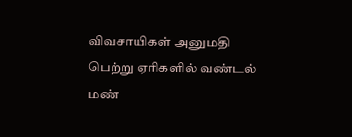விவசாயிகள் அனுமதி பெற்று ஏரிகளில் வண்டல் மண்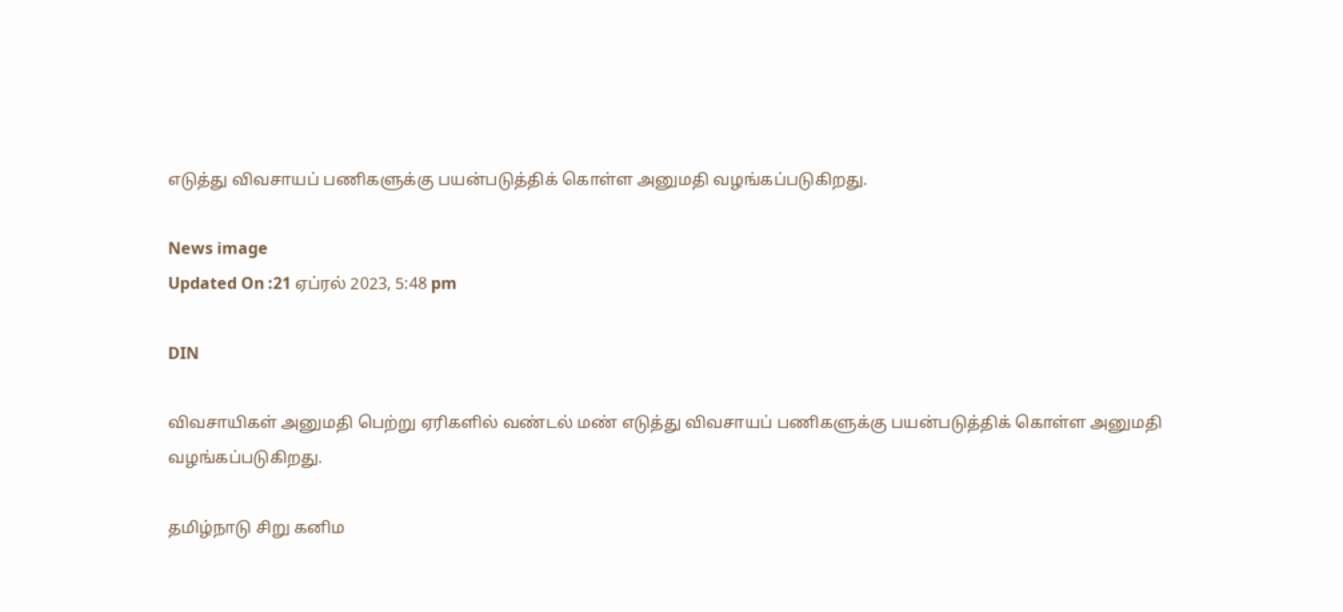எடுத்து விவசாயப் பணிகளுக்கு பயன்படுத்திக் கொள்ள அனுமதி வழங்கப்படுகிறது.

News image
Updated On :21 ஏப்ரல் 2023, 5:48 pm

DIN

விவசாயிகள் அனுமதி பெற்று ஏரிகளில் வண்டல் மண் எடுத்து விவசாயப் பணிகளுக்கு பயன்படுத்திக் கொள்ள அனுமதி வழங்கப்படுகிறது.

தமிழ்நாடு சிறு கனிம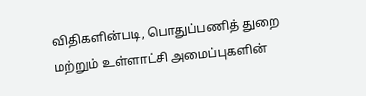விதிகளின்படி, பொதுப்பணித் துறை மற்றும் உள்ளாட்சி அமைப்புகளின்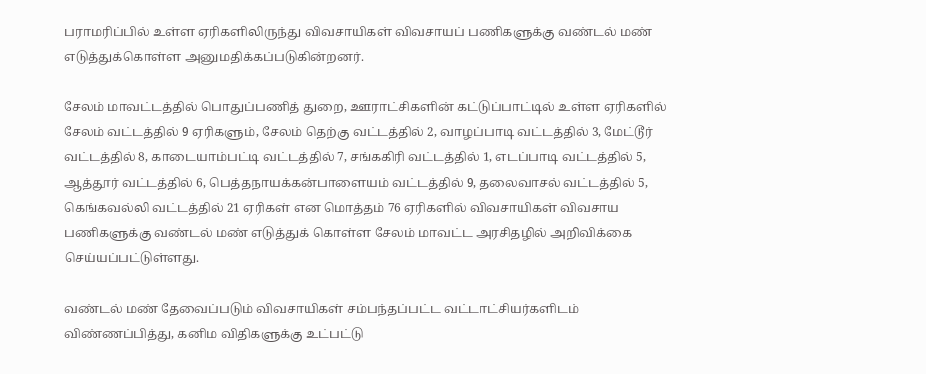பராமரிப்பில் உள்ள ஏரிகளிலிருந்து விவசாயிகள் விவசாயப் பணிகளுக்கு வண்டல் மண் எடுத்துக்கொள்ள அனுமதிக்கப்படுகின்றனர்.

சேலம் மாவட்டத்தில் பொதுப்பணித் துறை, ஊராட்சிகளின் கட்டுப்பாட்டில் உள்ள ஏரிகளில் சேலம் வட்டத்தில் 9 ஏரிகளும், சேலம் தெற்கு வட்டத்தில் 2, வாழப்பாடி வட்டத்தில் 3, மேட்டூர் வட்டத்தில் 8, காடையாம்பட்டி வட்டத்தில் 7, சங்ககிரி வட்டத்தில் 1, எடப்பாடி வட்டத்தில் 5, ஆத்தூர் வட்டத்தில் 6, பெத்தநாயக்கன்பாளையம் வட்டத்தில் 9, தலைவாசல் வட்டத்தில் 5, கெங்கவல்லி வட்டத்தில் 21 ஏரிகள் என மொத்தம் 76 ஏரிகளில் விவசாயிகள் விவசாய பணிகளுக்கு வண்டல் மண் எடுத்துக் கொள்ள சேலம் மாவட்ட அரசிதழில் அறிவிக்கை செய்யப்பட்டுள்ளது.

வண்டல் மண் தேவைப்படும் விவசாயிகள் சம்பந்தப்பட்ட வட்டாட்சியர்களிடம் விண்ணப்பித்து, கனிம விதிகளுக்கு உட்பட்டு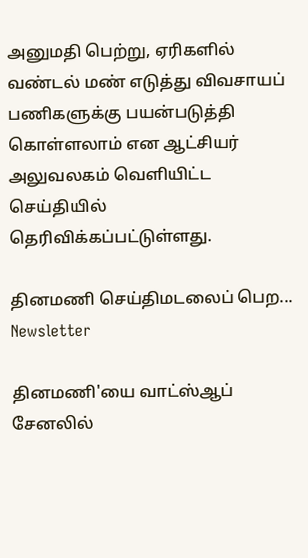அனுமதி பெற்று, ஏரிகளில் வண்டல் மண் எடுத்து விவசாயப் பணிகளுக்கு பயன்படுத்தி கொள்ளலாம் என ஆட்சியர் அலுவலகம் வெளியிட்ட செய்தியில் தெரிவிக்கப்பட்டுள்ளது.

தினமணி செய்திமடலைப் பெற... Newsletter

தினமணி'யை வாட்ஸ்ஆப் சேனலில்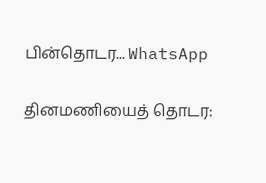பின்தொடர... WhatsApp

தினமணியைத் தொடர: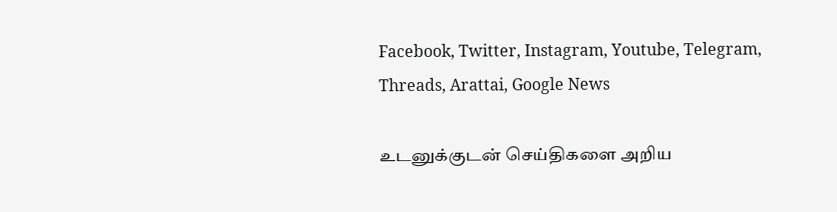Facebook, Twitter, Instagram, Youtube, Telegram, Threads, Arattai, Google News

உடனுக்குடன் செய்திகளை அறிய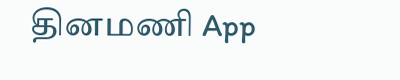தினமணி App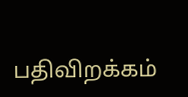பதிவிறக்கம்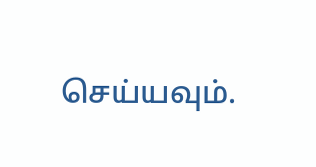செய்யவும்.